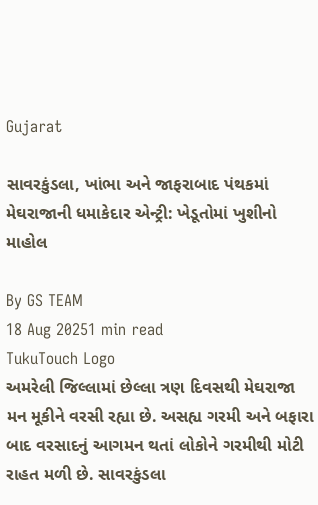Gujarat

સાવરકુંડલા, ખાંભા અને જાફરાબાદ પંથકમાં મેઘરાજાની ધમાકેદાર એન્ટ્રી: ખેડૂતોમાં ખુશીનો માહોલ

By GS TEAM
18 Aug 20251 min read
TukuTouch Logo
અમરેલી જિલ્લામાં છેલ્લા ત્રણ દિવસથી મેઘરાજા મન મૂકીને વરસી રહ્યા છે. અસહ્ય ગરમી અને બફારા બાદ વરસાદનું આગમન થતાં લોકોને ગરમીથી મોટી રાહત મળી છે. સાવરકુંડલા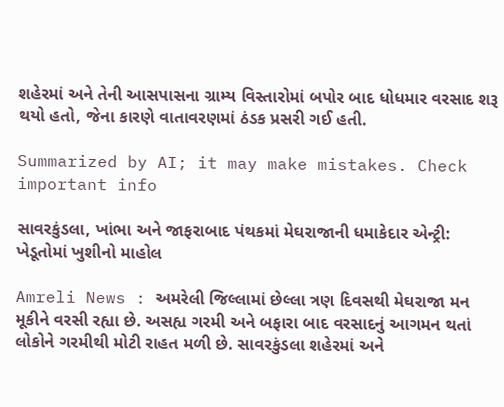શહેરમાં અને તેની આસપાસના ગ્રામ્ય વિસ્તારોમાં બપોર બાદ ધોધમાર વરસાદ શરૂ થયો હતો, જેના કારણે વાતાવરણમાં ઠંડક પ્રસરી ગઈ હતી.

Summarized by AI; it may make mistakes. Check important info

સાવરકુંડલા, ખાંભા અને જાફરાબાદ પંથકમાં મેઘરાજાની ધમાકેદાર એન્ટ્રી: ખેડૂતોમાં ખુશીનો માહોલ

Amreli News : અમરેલી જિલ્લામાં છેલ્લા ત્રણ દિવસથી મેઘરાજા મન મૂકીને વરસી રહ્યા છે. અસહ્ય ગરમી અને બફારા બાદ વરસાદનું આગમન થતાં લોકોને ગરમીથી મોટી રાહત મળી છે. સાવરકુંડલા શહેરમાં અને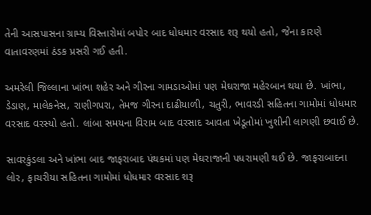તેની આસપાસના ગ્રામ્ય વિસ્તારોમાં બપોર બાદ ધોધમાર વરસાદ શરૂ થયો હતો, જેના કારણે વાતાવરણમાં ઠંડક પ્રસરી ગઈ હતી.

અમરેલી જિલ્લાના ખાંભા શહેર અને ગીરના ગામડાઓમાં પણ મેઘરાજા મહેરબાન થયા છે. ખાંભા, ડેડાણ, માલેકનેસ, રાણીગપરા, તેમજ ગીરના દાઢીયાળી, ચતુરી, ભાવરડી સહિતના ગામોમાં ધોધમાર વરસાદ વરસ્યો હતો. લાંબા સમયના વિરામ બાદ વરસાદ આવતા ખેડૂતોમાં ખુશીની લાગણી છવાઈ છે.

સાવરકુંડલા અને ખાંભા બાદ જાફરાબાદ પંથકમાં પણ મેઘરાજાની પધરામણી થઈ છે. જાફરાબાદના લોર, ફાચરીયા સહિતના ગામોમાં ધોધમાર વરસાદ શરૂ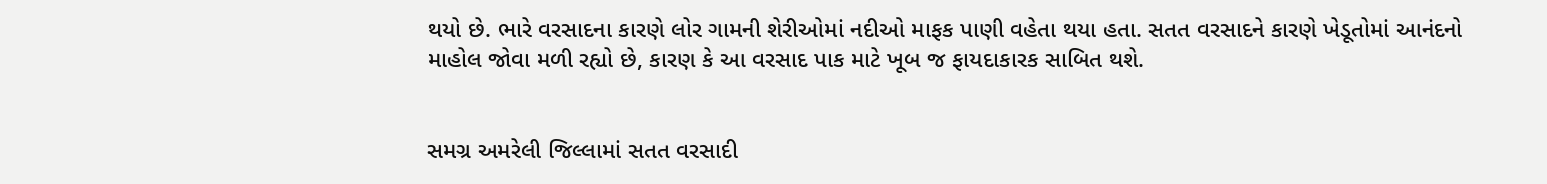થયો છે. ભારે વરસાદના કારણે લોર ગામની શેરીઓમાં નદીઓ માફક પાણી વહેતા થયા હતા. સતત વરસાદને કારણે ખેડૂતોમાં આનંદનો માહોલ જોવા મળી રહ્યો છે, કારણ કે આ વરસાદ પાક માટે ખૂબ જ ફાયદાકારક સાબિત થશે.


સમગ્ર અમરેલી જિલ્લામાં સતત વરસાદી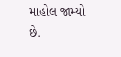માહોલ જામ્યો છે.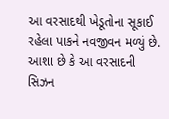આ વરસાદથી ખેડૂતોના સૂકાઈ રહેલા પાકને નવજીવન મળ્યું છે. આશા છે કે આ વરસાદની સિઝન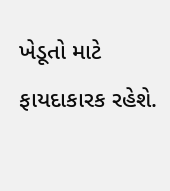ખેડૂતો માટે ફાયદાકારક રહેશે.